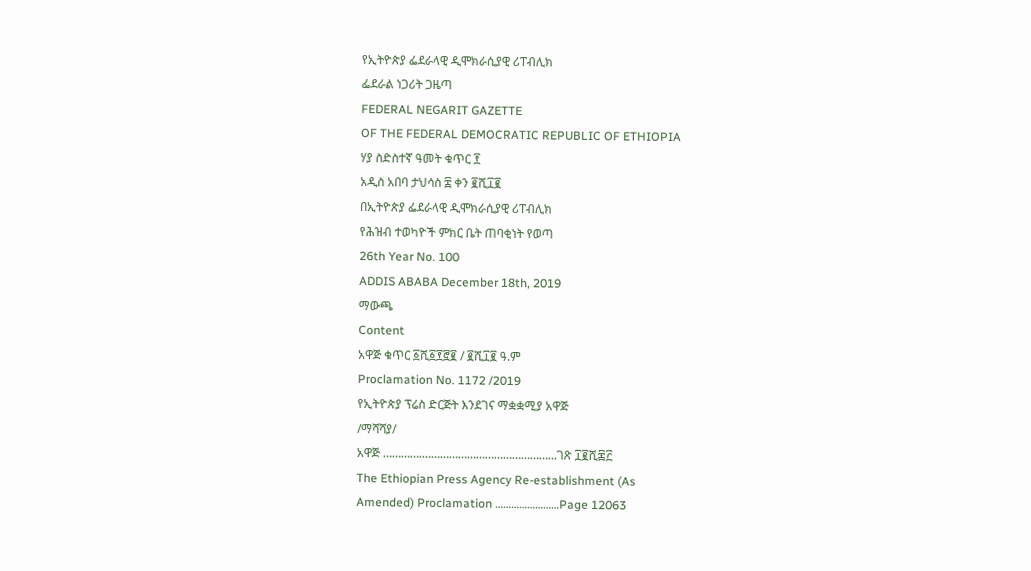የኢትዮጵያ ፌደራላዊ ዲሞክራሲያዊ ሪፐብሊክ
ፌደራል ነጋሪት ጋዜጣ
FEDERAL NEGARIT GAZETTE
OF THE FEDERAL DEMOCRATIC REPUBLIC OF ETHIOPIA
ሃያ ስድስተኛ ዓመት ቁጥር ፻
አዲስ አበባ ታህሳስ ፰ ቀን ፪ሺ፲፪
በኢትዮጵያ ፌደራላዊ ዲሞክራሲያዊ ሪፐብሊክ
የሕዝብ ተወካዮች ምክር ቤት ጠባቂነት የወጣ
26th Year No. 100
ADDIS ABABA December 18th, 2019
ማውጫ
Content
አዋጅ ቁጥር ፩ሺ፩፻፸፪ / ፪ሺ፲፪ ዓ.ም
Proclamation No. 1172 /2019
የኢትዮጵያ ፕሬስ ድርጅት እንደገና ማቋቋሚያ አዋጅ
/ማሻሻያ/
አዋጅ ………….……………………………………...ገጽ ፲፪ሺ፷፫
The Ethiopian Press Agency Re-establishment (As
Amended) Proclamation ……………………Page 12063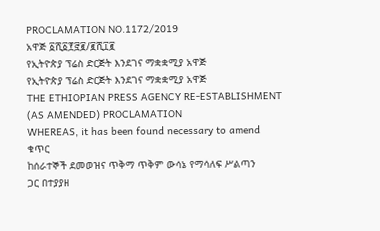PROCLAMATION NO.1172/2019
አዋጅ ፩ሺ፩፻፸፪/፪ሺ፲፪
የኢትዮጵያ ፕሬስ ድርጅት እንደገና ማቋቋሚያ አዋጅ
የኢትዮጵያ ፕሬስ ድርጅት እንደገና ማቋቋሚያ አዋጅ
THE ETHIOPIAN PRESS AGENCY RE-ESTABLISHMENT
(AS AMENDED) PROCLAMATION
WHEREAS, it has been found necessary to amend
ቁጥር
ከሰራተኞች ደመወዝና ጥቅማ ጥቅም ውሳኔ የማሳለፍ ሥልጣን
ጋር በተያያዘ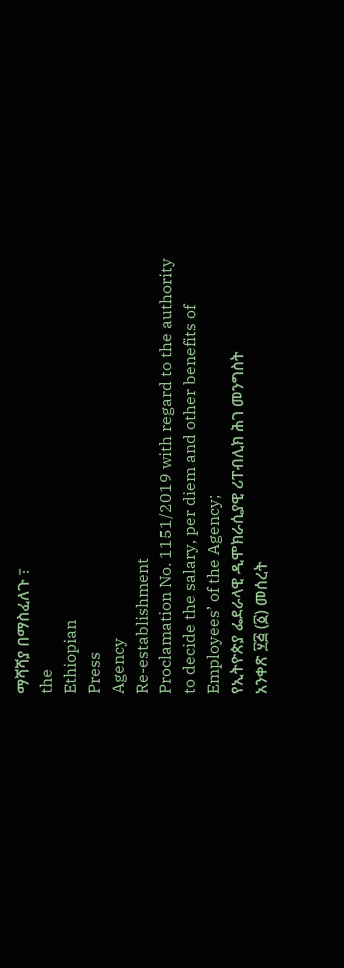ማሻሻያ በማስፈለጉ ߹
the
Ethiopian
Press
Agency
Re-establishment
Proclamation No. 1151/2019 with regard to the authority
to decide the salary, per diem and other benefits of
Employees’ of the Agency;
የኢትዮጵያ ፌደራላዊ ዲሞክራሲያዊ ሪፐብሊክ ሕገ መንግስት
አንቀጽ ፶፭ (፩) መሰረት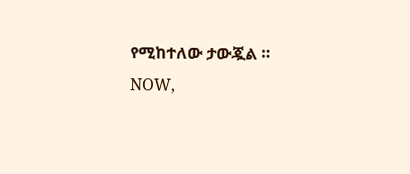የሚከተለው ታውጇል ።
NOW,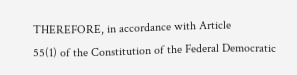THEREFORE, in accordance with Article
55(1) of the Constitution of the Federal Democratic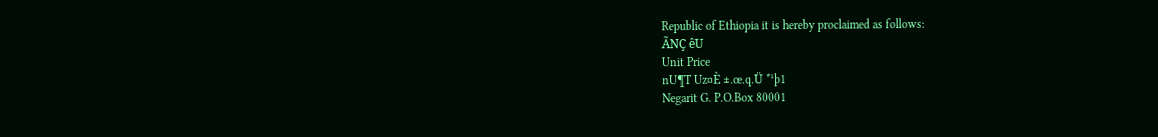Republic of Ethiopia it is hereby proclaimed as follows:
ÃNÇ êU
Unit Price
nU¶T Uz¤È ±.œ.q.Ü *¹þ1
Negarit G. P.O.Box 80001